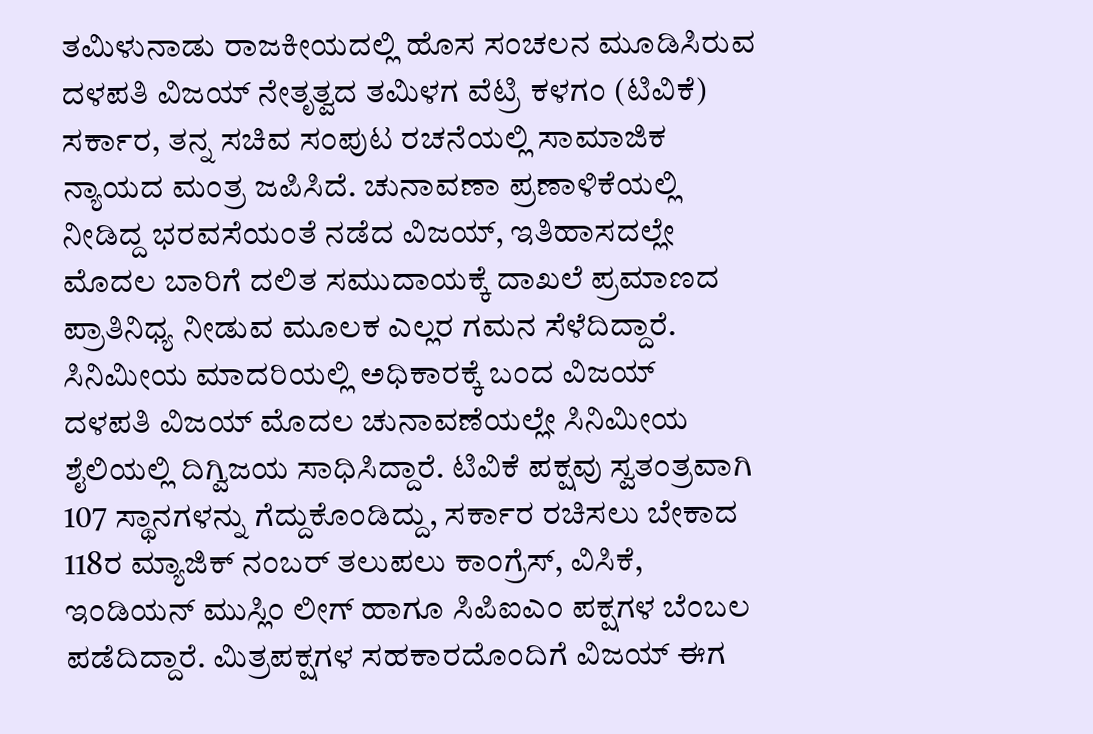ತಮಿಳುನಾಡು ರಾಜಕೀಯದಲ್ಲಿ ಹೊಸ ಸಂಚಲನ ಮೂಡಿಸಿರುವ ದಳಪತಿ ವಿಜಯ್ ನೇತೃತ್ವದ ತಮಿಳಗ ವೆಟ್ರಿ ಕಳಗಂ (ಟಿವಿಕೆ) ಸರ್ಕಾರ, ತನ್ನ ಸಚಿವ ಸಂಪುಟ ರಚನೆಯಲ್ಲಿ ಸಾಮಾಜಿಕ ನ್ಯಾಯದ ಮಂತ್ರ ಜಪಿಸಿದೆ. ಚುನಾವಣಾ ಪ್ರಣಾಳಿಕೆಯಲ್ಲಿ ನೀಡಿದ್ದ ಭರವಸೆಯಂತೆ ನಡೆದ ವಿಜಯ್, ಇತಿಹಾಸದಲ್ಲೇ ಮೊದಲ ಬಾರಿಗೆ ದಲಿತ ಸಮುದಾಯಕ್ಕೆ ದಾಖಲೆ ಪ್ರಮಾಣದ ಪ್ರಾತಿನಿಧ್ಯ ನೀಡುವ ಮೂಲಕ ಎಲ್ಲರ ಗಮನ ಸೆಳೆದಿದ್ದಾರೆ.
ಸಿನಿಮೀಯ ಮಾದರಿಯಲ್ಲಿ ಅಧಿಕಾರಕ್ಕೆ ಬಂದ ವಿಜಯ್
ದಳಪತಿ ವಿಜಯ್ ಮೊದಲ ಚುನಾವಣೆಯಲ್ಲೇ ಸಿನಿಮೀಯ ಶೈಲಿಯಲ್ಲಿ ದಿಗ್ವಿಜಯ ಸಾಧಿಸಿದ್ದಾರೆ. ಟಿವಿಕೆ ಪಕ್ಷವು ಸ್ವತಂತ್ರವಾಗಿ 107 ಸ್ಥಾನಗಳನ್ನು ಗೆದ್ದುಕೊಂಡಿದ್ದು, ಸರ್ಕಾರ ರಚಿಸಲು ಬೇಕಾದ 118ರ ಮ್ಯಾಜಿಕ್ ನಂಬರ್ ತಲುಪಲು ಕಾಂಗ್ರೆಸ್, ವಿಸಿಕೆ, ಇಂಡಿಯನ್ ಮುಸ್ಲಿಂ ಲೀಗ್ ಹಾಗೂ ಸಿಪಿಐಎಂ ಪಕ್ಷಗಳ ಬೆಂಬಲ ಪಡೆದಿದ್ದಾರೆ. ಮಿತ್ರಪಕ್ಷಗಳ ಸಹಕಾರದೊಂದಿಗೆ ವಿಜಯ್ ಈಗ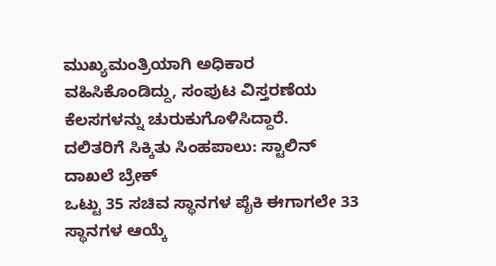ಮುಖ್ಯಮಂತ್ರಿಯಾಗಿ ಅಧಿಕಾರ ವಹಿಸಿಕೊಂಡಿದ್ದು, ಸಂಪುಟ ವಿಸ್ತರಣೆಯ ಕೆಲಸಗಳನ್ನು ಚುರುಕುಗೊಳಿಸಿದ್ದಾರೆ.
ದಲಿತರಿಗೆ ಸಿಕ್ಕಿತು ಸಿಂಹಪಾಲು: ಸ್ಟಾಲಿನ್ ದಾಖಲೆ ಬ್ರೇಕ್
ಒಟ್ಟು 35 ಸಚಿವ ಸ್ಥಾನಗಳ ಪೈಕಿ ಈಗಾಗಲೇ 33 ಸ್ಥಾನಗಳ ಆಯ್ಕೆ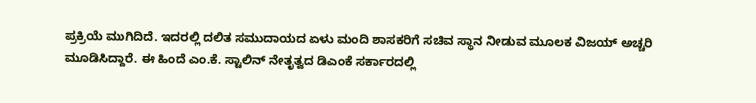ಪ್ರಕ್ರಿಯೆ ಮುಗಿದಿದೆ. ಇದರಲ್ಲಿ ದಲಿತ ಸಮುದಾಯದ ಏಳು ಮಂದಿ ಶಾಸಕರಿಗೆ ಸಚಿವ ಸ್ಥಾನ ನೀಡುವ ಮೂಲಕ ವಿಜಯ್ ಅಚ್ಚರಿ ಮೂಡಿಸಿದ್ದಾರೆ. ಈ ಹಿಂದೆ ಎಂ.ಕೆ. ಸ್ಟಾಲಿನ್ ನೇತೃತ್ವದ ಡಿಎಂಕೆ ಸರ್ಕಾರದಲ್ಲಿ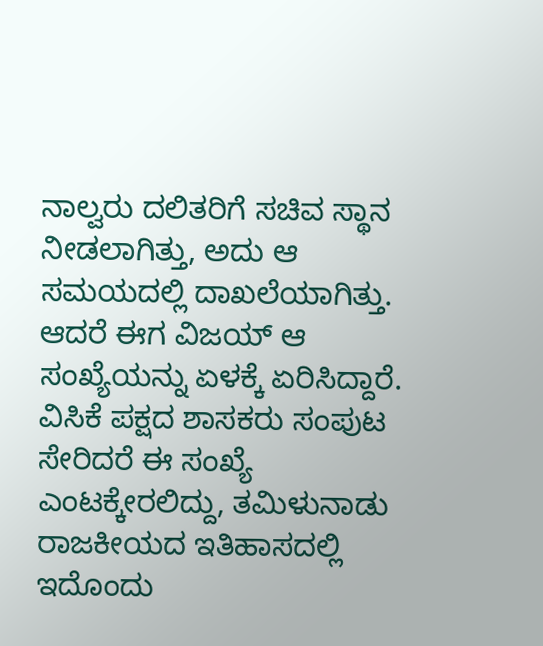ನಾಲ್ವರು ದಲಿತರಿಗೆ ಸಚಿವ ಸ್ಥಾನ ನೀಡಲಾಗಿತ್ತು, ಅದು ಆ ಸಮಯದಲ್ಲಿ ದಾಖಲೆಯಾಗಿತ್ತು. ಆದರೆ ಈಗ ವಿಜಯ್ ಆ ಸಂಖ್ಯೆಯನ್ನು ಏಳಕ್ಕೆ ಏರಿಸಿದ್ದಾರೆ. ವಿಸಿಕೆ ಪಕ್ಷದ ಶಾಸಕರು ಸಂಪುಟ ಸೇರಿದರೆ ಈ ಸಂಖ್ಯೆ ಎಂಟಕ್ಕೇರಲಿದ್ದು, ತಮಿಳುನಾಡು ರಾಜಕೀಯದ ಇತಿಹಾಸದಲ್ಲಿ ಇದೊಂದು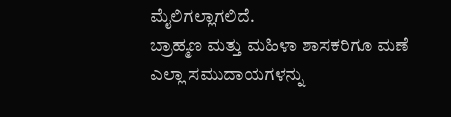ಮೈಲಿಗಲ್ಲಾಗಲಿದೆ.
ಬ್ರಾಹ್ಮಣ ಮತ್ತು ಮಹಿಳಾ ಶಾಸಕರಿಗೂ ಮಣೆ
ಎಲ್ಲಾ ಸಮುದಾಯಗಳನ್ನು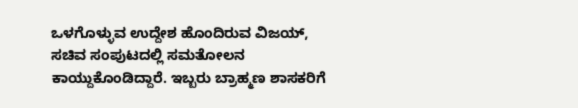ಒಳಗೊಳ್ಳುವ ಉದ್ದೇಶ ಹೊಂದಿರುವ ವಿಜಯ್, ಸಚಿವ ಸಂಪುಟದಲ್ಲಿ ಸಮತೋಲನ ಕಾಯ್ದುಕೊಂಡಿದ್ದಾರೆ. ಇಬ್ಬರು ಬ್ರಾಹ್ಮಣ ಶಾಸಕರಿಗೆ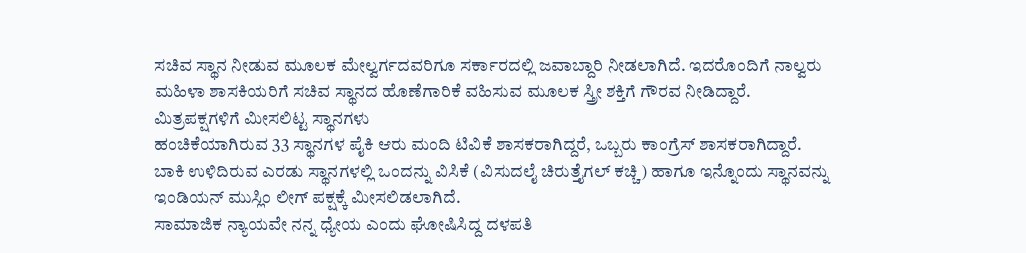ಸಚಿವ ಸ್ಥಾನ ನೀಡುವ ಮೂಲಕ ಮೇಲ್ವರ್ಗದವರಿಗೂ ಸರ್ಕಾರದಲ್ಲಿ ಜವಾಬ್ದಾರಿ ನೀಡಲಾಗಿದೆ. ಇದರೊಂದಿಗೆ ನಾಲ್ವರು ಮಹಿಳಾ ಶಾಸಕಿಯರಿಗೆ ಸಚಿವ ಸ್ಥಾನದ ಹೊಣೆಗಾರಿಕೆ ವಹಿಸುವ ಮೂಲಕ ಸ್ತ್ರೀ ಶಕ್ತಿಗೆ ಗೌರವ ನೀಡಿದ್ದಾರೆ.
ಮಿತ್ರಪಕ್ಷಗಳಿಗೆ ಮೀಸಲಿಟ್ಟ ಸ್ಥಾನಗಳು
ಹಂಚಿಕೆಯಾಗಿರುವ 33 ಸ್ಥಾನಗಳ ಪೈಕಿ ಆರು ಮಂದಿ ಟಿವಿಕೆ ಶಾಸಕರಾಗಿದ್ದರೆ, ಒಬ್ಬರು ಕಾಂಗ್ರೆಸ್ ಶಾಸಕರಾಗಿದ್ದಾರೆ. ಬಾಕಿ ಉಳಿದಿರುವ ಎರಡು ಸ್ಥಾನಗಳಲ್ಲಿ ಒಂದನ್ನು ವಿಸಿಕೆ (ವಿಸುದಲೈ ಚಿರುತ್ತೈಗಲ್ ಕಚ್ಚಿ) ಹಾಗೂ ಇನ್ನೊಂದು ಸ್ಥಾನವನ್ನು ಇಂಡಿಯನ್ ಮುಸ್ಲಿಂ ಲೀಗ್ ಪಕ್ಷಕ್ಕೆ ಮೀಸಲಿಡಲಾಗಿದೆ.
ಸಾಮಾಜಿಕ ನ್ಯಾಯವೇ ನನ್ನ ಧ್ಯೇಯ ಎಂದು ಘೋಷಿಸಿದ್ದ ದಳಪತಿ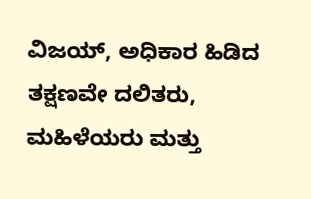ವಿಜಯ್, ಅಧಿಕಾರ ಹಿಡಿದ ತಕ್ಷಣವೇ ದಲಿತರು, ಮಹಿಳೆಯರು ಮತ್ತು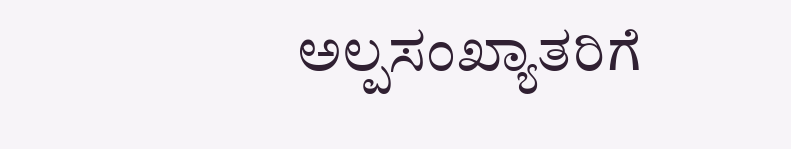ಅಲ್ಪಸಂಖ್ಯಾತರಿಗೆ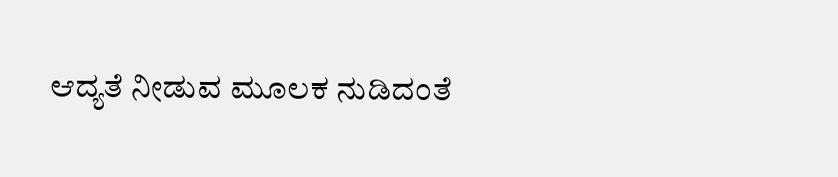ಆದ್ಯತೆ ನೀಡುವ ಮೂಲಕ ನುಡಿದಂತೆ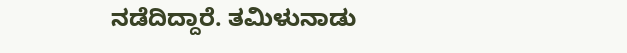ನಡೆದಿದ್ದಾರೆ. ತಮಿಳುನಾಡು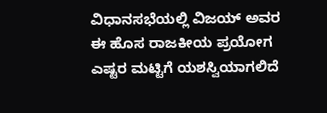ವಿಧಾನಸಭೆಯಲ್ಲಿ ವಿಜಯ್ ಅವರ ಈ ಹೊಸ ರಾಜಕೀಯ ಪ್ರಯೋಗ ಎಷ್ಟರ ಮಟ್ಟಿಗೆ ಯಶಸ್ವಿಯಾಗಲಿದೆ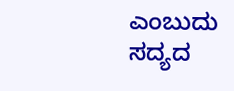ಎಂಬುದು ಸದ್ಯದ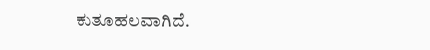ಕುತೂಹಲವಾಗಿದೆ.